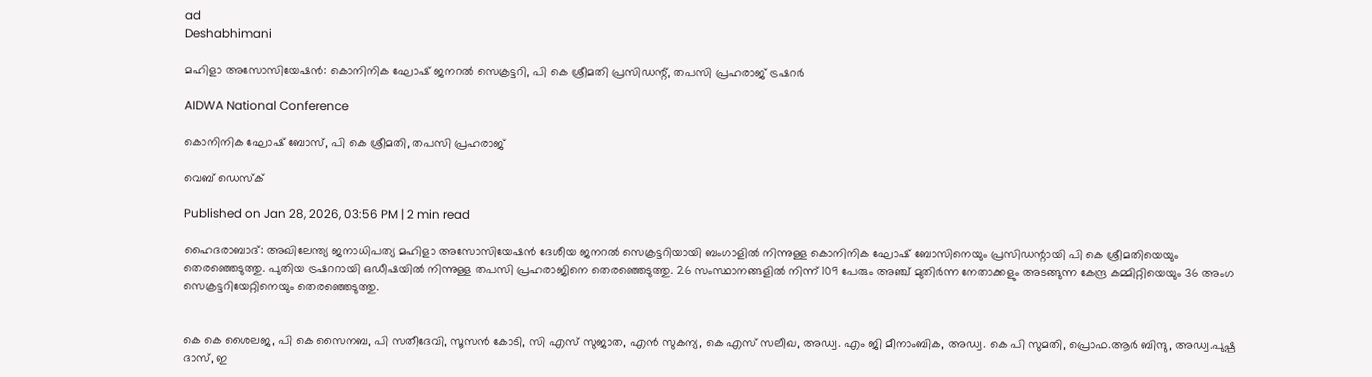ad
Deshabhimani

മഹിളാ അസോസിയേഷൻ: കൊനിനിക ഘോഷ് ജനറൽ സെക്രട്ടറി, പി കെ ശ്രീമതി പ്രസിഡന്റ്, തപസി പ്രഹരാജ് ട്രഷറർ

AIDWA National Conference

കൊനിനിക ഘോഷ് ബോസ്, പി കെ ശ്രീമതി, തപസി പ്രഹരാജ്

വെബ് ഡെസ്ക്

Published on Jan 28, 2026, 03:56 PM | 2 min read

ഹൈദരാബാദ്‌: അഖിലേന്ത്യ ജനാധിപത്യ മഹിളാ അസോസിയേഷൻ ദേശീയ ജനറൽ സെക്രട്ടറിയായി ബംഗാളിൽ നിന്നുള്ള കൊനിനിക ഘോഷ് ബോസിനെയും പ്രസിഡന്റായി പി കെ ശ്രീമതിയെയും തെരഞ്ഞെടുത്തു. പുതിയ ട്രഷററായി ഒഡീഷയിൽ നിന്നുള്ള തപസി പ്രഹരാജിനെ തെരഞ്ഞെടുത്തു. 26 സംസ്ഥാനങ്ങളിൽ നിന്ന് 109 പേരും അഞ്ച് മുതിർന്ന നേതാക്കളും അടങ്ങുന്ന കേന്ദ്ര കമ്മിറ്റിയെയും 36 അംഗ സെക്രട്ടറിയേറ്റിനെയും തെരഞ്ഞെടുത്തു.


കെ കെ ശൈലജ, പി കെ സൈനബ, പി സതീദേവി, സൂസൻ കോടി, സി എസ് സുജാത, എൻ സുകന്യ, കെ എസ് സലീഖ, അഡ്വ. എം ജി മീനാംബിക, അഡ്വ. കെ പി സുമതി, പ്രൊഫ.ആർ ബിന്ദു, അഡ്വ.പുഷ്പ ദാസ്, ഇ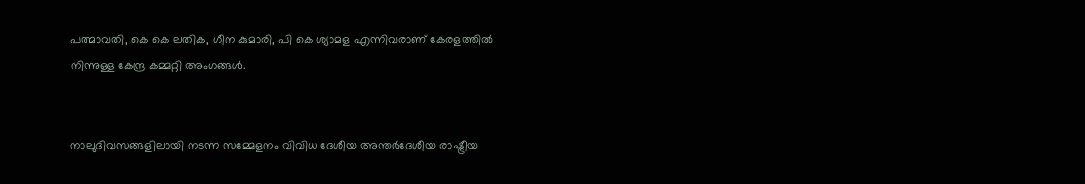പത്മാവതി, കെ കെ ലതിക, ഗീന കുമാരി, പി കെ ശ്യാമള എന്നിവരാണ് കേരളത്തിൽ നിന്നുള്ള കേന്ദ്ര കമ്മറ്റി അംഗങ്ങൾ.


നാലുദിവസങ്ങളിലായി നടന്ന സമ്മേളനം വിവിധ ദേശീയ അന്തർദേശീയ രാഷ്ട്രീയ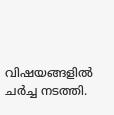വിഷയങ്ങളിൽ ചർച്ച നടത്തി.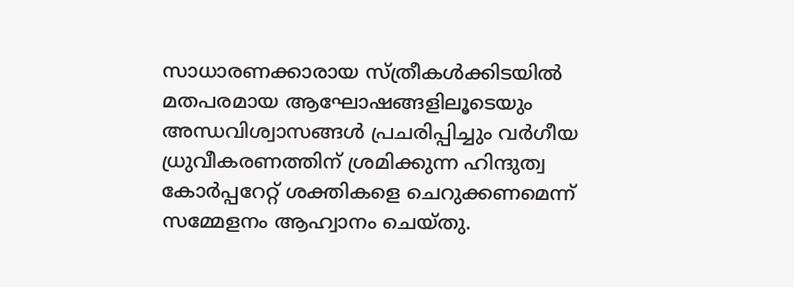സാധാരണക്കാരായ സ്ത്രീകൾക്കിടയിൽ മതപരമായ ആഘോഷങ്ങളിലൂടെയും അന്ധവിശ്വാസങ്ങൾ പ്രചരിപ്പിച്ചും വർഗീയ ധ്രുവീകരണത്തിന്‌ ശ്രമിക്കുന്ന ഹിന്ദുത്വ കോർപ്പറേറ്റ്‌ ശക്തികളെ ചെറുക്കണമെന്ന്‌ സമ്മേളനം ആഹ്വാനം ചെയ്തു.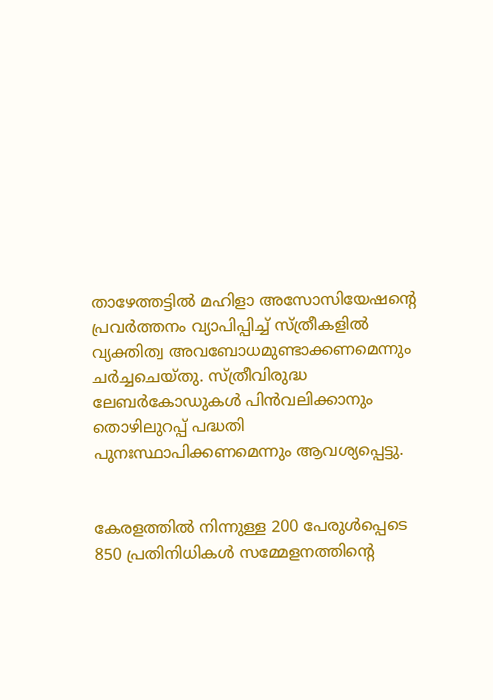താഴേത്തട്ടിൽ മഹിളാ അസോസിയേഷന്റെ പ്രവർത്തനം വ്യാപിപ്പിച്ച്‌ സ്ത്രീകളിൽ വ്യക്തിത്വ അവബോധമുണ്ടാക്കണമെന്നും ചർച്ചചെയ്തു. സ്ത്രീവിരുദ്ധ ലേബർകോഡുകൾ പിൻവലിക്കാനും തൊഴിലുറപ്പ്‌ പദ്ധതി പുനഃസ്ഥാപിക്കണമെന്നും ആവശ്യപ്പെട്ടു.


കേരളത്തിൽ നിന്നുള്ള 200 പേരുൾപ്പെടെ 850 പ്രതിനിധികൾ സമ്മേളനത്തിന്റെ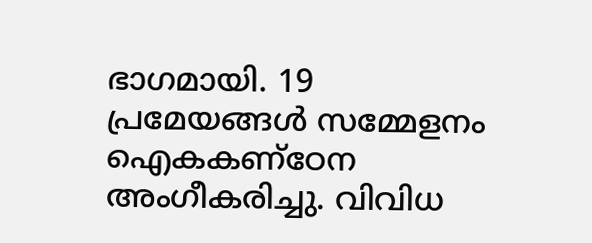ഭാഗമായി. 19 പ്രമേയങ്ങൾ സമ്മേളനം ഐകകണ്ഠേന അംഗീകരിച്ചു. വിവിധ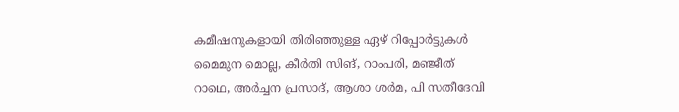കമീഷനുകളായി തിരിഞ്ഞുള്ള ഏഴ്‌ റിപ്പോർട്ടുകൾ മൈമുന മൊല്ല, കീർതി സിങ്‌, റാംപരി, മഞ്ജീത്‌ റാഥെ, അർച്ചന പ്രസാദ്‌‍, ആശാ ശർമ, പി സതീദേവി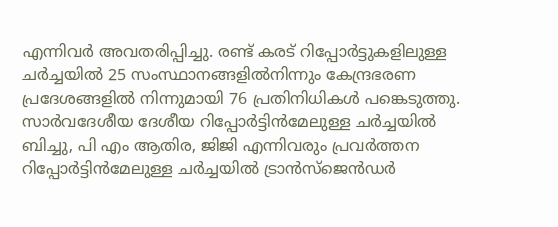എന്നിവർ അവതരിപ്പിച്ചു. രണ്ട് കരട് റിപ്പോർട്ടുകളിലുള്ള ചർച്ചയിൽ 25 സംസ്ഥാനങ്ങളിൽനിന്നും കേന്ദ്രഭരണ പ്രദേശങ്ങളിൽ നിന്നുമായി 76 പ്രതിനിധികൾ പങ്കെടുത്തു. സാർവദേശീയ ദേശീയ റിപ്പോർട്ടിൻമേലുള്ള ചർച്ചയിൽ ബിച്ചു, പി എം ആതിര, ജിജി എന്നിവരും പ്രവർത്തന റിപ്പോർട്ടിൻമേലുള്ള ചർച്ചയിൽ ട്രാൻസ്‌ജെൻഡർ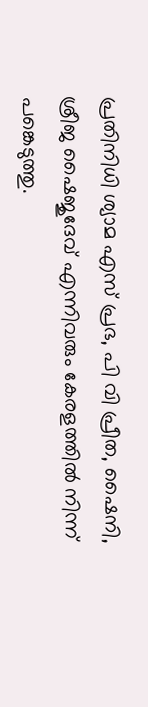പ്രതിനിധി ശ്യാമ എസ്‌ പ്രഭ, പി വി പ്രീത, ഷൈനി, ശ്രീജ ഷൈജുദേവ്‌ എന്നിവരും കേരളത്തിൽ നിന്ന്‌ പങ്കെടുത്തു.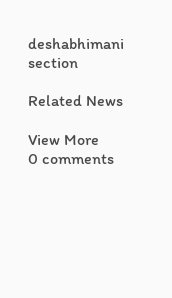deshabhimani section

Related News

View More
0 comments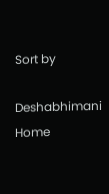Sort by

Deshabhimani
Home